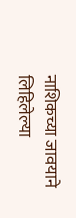नाशिकच्या जावयाने लिहिलेल्या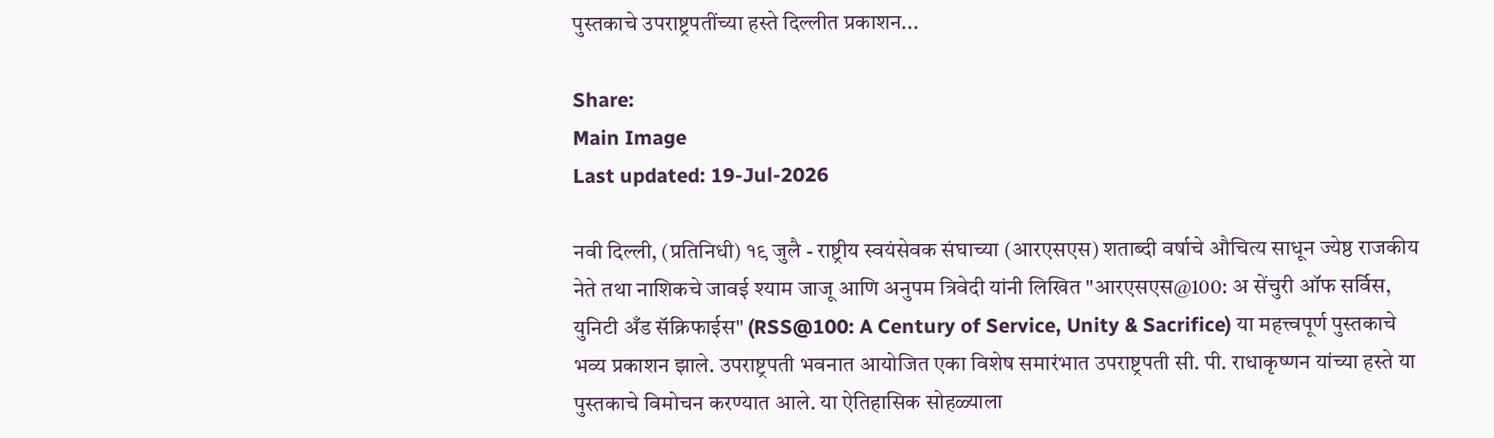पुस्तकाचे उपराष्ट्रपतींच्या हस्ते दिल्लीत प्रकाशन...

Share:
Main Image
Last updated: 19-Jul-2026

नवी दिल्ली, (प्रतिनिधी) १९ जुलै - राष्ट्रीय स्वयंसेवक संघाच्या (आरएसएस) शताब्दी वर्षाचे औचित्य साधून ज्येष्ठ राजकीय नेते तथा नाशिकचे जावई श्याम जाजू आणि अनुपम त्रिवेदी यांनी लिखित "आरएसएस@100: अ सेंचुरी ऑफ सर्विस, युनिटी अँड सॅक्रिफाईस" (RSS@100: A Century of Service, Unity & Sacrifice) या महत्त्वपूर्ण पुस्तकाचे भव्य प्रकाशन झाले. उपराष्ट्रपती भवनात आयोजित एका विशेष समारंभात उपराष्ट्रपती सी. पी. राधाकृष्णन यांच्या हस्ते या पुस्तकाचे विमोचन करण्यात आले. या ऐतिहासिक सोहळ्याला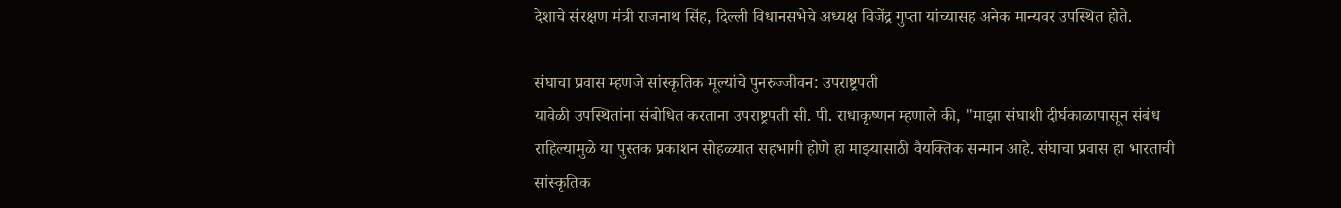देशाचे संरक्षण मंत्री राजनाथ सिंह, दिल्ली विधानसभेचे अध्यक्ष विजेंद्र गुप्ता यांच्यासह अनेक मान्यवर उपस्थित होते.

संघाचा प्रवास म्हणजे सांस्कृतिक मूल्यांचे पुनरुज्जीवन: उपराष्ट्रपती
यावेळी उपस्थितांना संबोधित करताना उपराष्ट्रपती सी. पी. राधाकृष्णन म्हणाले की, "माझा संघाशी दीर्घकाळापासून संबंध राहिल्यामुळे या पुस्तक प्रकाशन सोहळ्यात सहभागी होणे हा माझ्यासाठी वैयक्तिक सन्मान आहे. संघाचा प्रवास हा भारताची सांस्कृतिक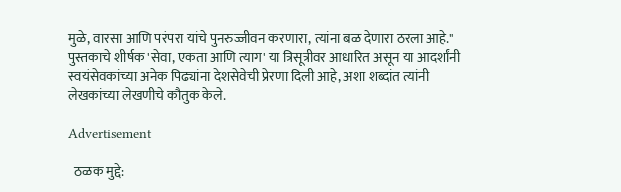मुळे, वारसा आणि परंपरा यांचे पुनरुज्जीवन करणारा, त्यांना बळ देणारा ठरला आहे." पुस्तकाचे शीर्षक 'सेवा, एकता आणि त्याग' या त्रिसूत्रीवर आधारित असून या आदर्शांनी स्वयंसेवकांच्या अनेक पिढ्यांना देशसेवेची प्रेरणा दिली आहे, अशा शब्दांत त्यांनी लेखकांच्या लेखणीचे कौतुक केले.

Advertisement

  ठळक मुद्दे: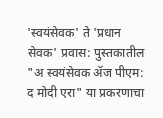'स्वयंसेवक' ते 'प्रधान सेवक' प्रवास: पुस्तकातील "अ स्वयंसेवक ॲज पीएम: द मोदी एरा" या प्रकरणाचा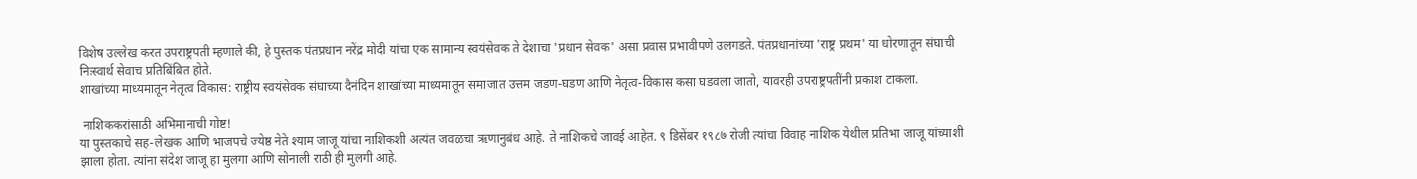विशेष उल्लेख करत उपराष्ट्रपती म्हणाले की, हे पुस्तक पंतप्रधान नरेंद्र मोदी यांचा एक सामान्य स्वयंसेवक ते देशाचा 'प्रधान सेवक' असा प्रवास प्रभावीपणे उलगडते. पंतप्रधानांच्या 'राष्ट्र प्रथम' या धोरणातून संघाची निःस्वार्थ सेवाच प्रतिबिंबित होते.
शाखांच्या माध्यमातून नेतृत्व विकास: राष्ट्रीय स्वयंसेवक संघाच्या दैनंदिन शाखांच्या माध्यमातून समाजात उत्तम जडण-घडण आणि नेतृत्व-विकास कसा घडवला जातो, यावरही उपराष्ट्रपतींनी प्रकाश टाकला.

 नाशिककरांसाठी अभिमानाची गोष्ट!
या पुस्तकाचे सह-लेखक आणि भाजपचे ज्येष्ठ नेते श्याम जाजू यांचा नाशिकशी अत्यंत जवळचा ऋणानुबंध आहे. ते नाशिकचे जावई आहेत. ९ डिसेंबर १९८७ रोजी त्यांचा विवाह नाशिक येथील प्रतिभा जाजू यांच्याशी झाला होता. त्यांना संदेश जाजू हा मुलगा आणि सोनाली राठी ही मुलगी आहे.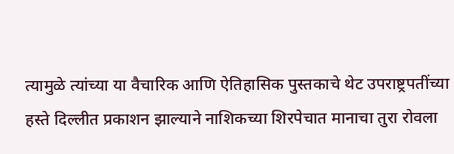त्यामुळे त्यांच्या या वैचारिक आणि ऐतिहासिक पुस्तकाचे थेट उपराष्ट्रपतींच्या हस्ते दिल्लीत प्रकाशन झाल्याने नाशिकच्या शिरपेचात मानाचा तुरा रोवला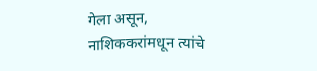गेला असून, नाशिककरांमधून त्यांचे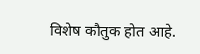विशेष कौतुक होत आहे.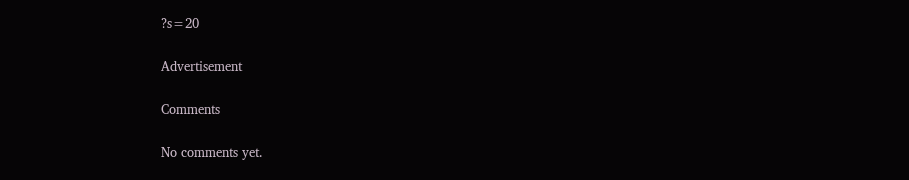?s=20

Advertisement

Comments

No comments yet.